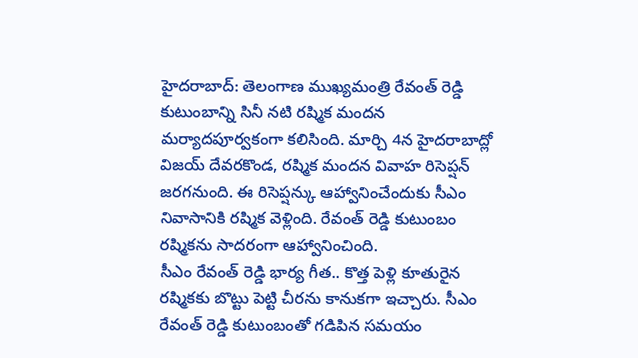హైదరాబాద్: తెలంగాణ ముఖ్యమంత్రి రేవంత్ రెడ్డి కుటుంబాన్ని సినీ నటి రష్మిక మందన మర్యాదపూర్వకంగా కలిసింది. మార్చి 4న హైదరాబాద్లో విజయ్ దేవరకొండ, రష్మిక మందన వివాహ రిసెప్షన్ జరగనుంది. ఈ రిసెప్షన్కు ఆహ్వానించేందుకు సీఎం నివాసానికి రష్మిక వెళ్లింది. రేవంత్ రెడ్డి కుటుంబం రష్మికను సాదరంగా ఆహ్వానించింది.
సీఎం రేవంత్ రెడ్డి భార్య గీత.. కొత్త పెళ్లి కూతురైన రష్మికకు బొట్టు పెట్టి చీరను కానుకగా ఇచ్చారు. సీఎం రేవంత్ రెడ్డి కుటుంబంతో గడిపిన సమయం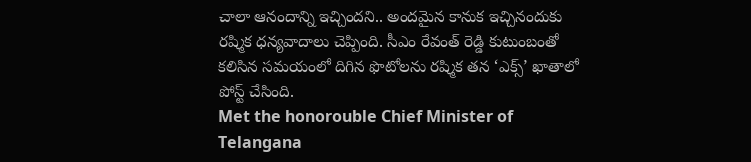చాలా ఆనందాన్ని ఇచ్చిందని.. అందమైన కానుక ఇచ్చినందుకు రష్మిక ధన్యవాదాలు చెప్పింది. సీఎం రేవంత్ రెడ్డి కుటుంబంతో కలిసిన సమయంలో దిగిన ఫొటోలను రష్మిక తన ‘ఎక్స్’ ఖాతాలో పోస్ట్ చేసింది.
Met the honorouble Chief Minister of Telangana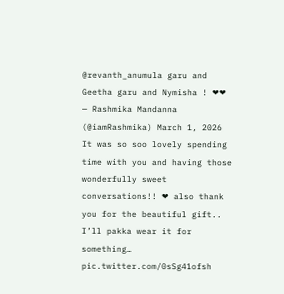@revanth_anumula garu and Geetha garu and Nymisha ! ❤❤
— Rashmika Mandanna (@iamRashmika) March 1, 2026
It was so soo lovely spending time with you and having those wonderfully sweet conversations!! ❤ also thank you for the beautiful gift.. I’ll pakka wear it for something… pic.twitter.com/0sSg41ofsh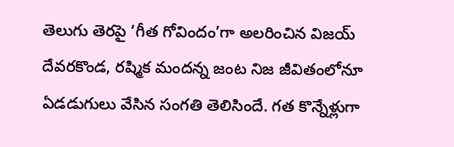తెలుగు తెరపై ‘గీత గోవిందం’గా అలరించిన విజయ్ దేవరకొండ, రష్మిక మందన్న జంట నిజ జీవితంలోనూ ఏడడుగులు వేసిన సంగతి తెలిసిందే. గత కొన్నేళ్లుగా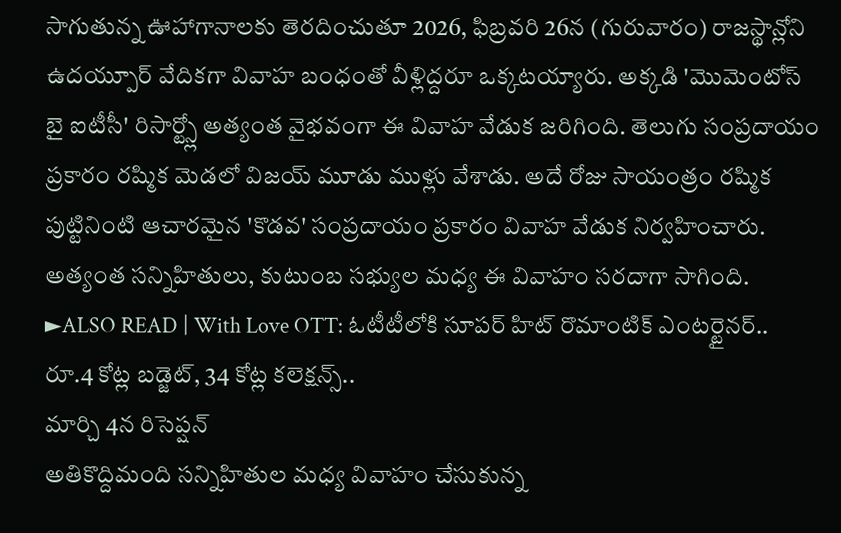సాగుతున్న ఊహాగానాలకు తెరదించుతూ 2026, ఫిబ్రవరి 26న (గురువారం) రాజస్థాన్లోని ఉదయ్పూర్ వేదికగా వివాహ బంధంతో వీళ్లిద్దరూ ఒక్కటయ్యారు. అక్కడి 'మొమెంటోస్ బై ఐటీసీ' రిసార్ట్స్లో అత్యంత వైభవంగా ఈ వివాహ వేడుక జరిగింది. తెలుగు సంప్రదాయం ప్రకారం రష్మిక మెడలో విజయ్ మూడు ముళ్లు వేశాడు. అదే రోజు సాయంత్రం రష్మిక పుట్టినింటి ఆచారమైన 'కొడవ' సంప్రదాయం ప్రకారం వివాహ వేడుక నిర్వహించారు. అత్యంత సన్నిహితులు, కుటుంబ సభ్యుల మధ్య ఈ వివాహం సరదాగా సాగింది.
►ALSO READ | With Love OTT: ఓటీటీలోకి సూపర్ హిట్ రొమాంటిక్ ఎంటర్టైనర్.. రూ.4 కోట్ల బడ్జెట్, 34 కోట్ల కలెక్షన్స్..
మార్చి 4న రిసెప్షన్
అతికొద్దిమంది సన్నిహితుల మధ్య వివాహం చేసుకున్న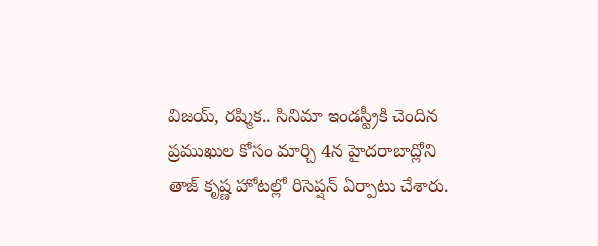విజయ్, రష్మిక.. సినిమా ఇండస్ట్రీకి చెందిన ప్రముఖుల కోసం మార్చి 4న హైదరాబాద్లోని తాజ్ కృష్ణ హోటల్లో రిసెప్షన్ ఏర్పాటు చేశారు.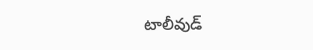టాలీవుడ్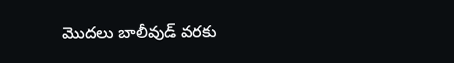మొదలు బాలీవుడ్ వరకు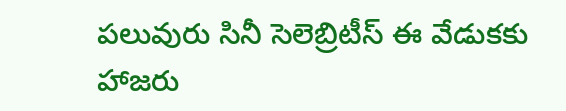పలువురు సినీ సెలెబ్రిటీస్ ఈ వేడుకకు హాజరు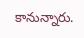కానున్నారు.